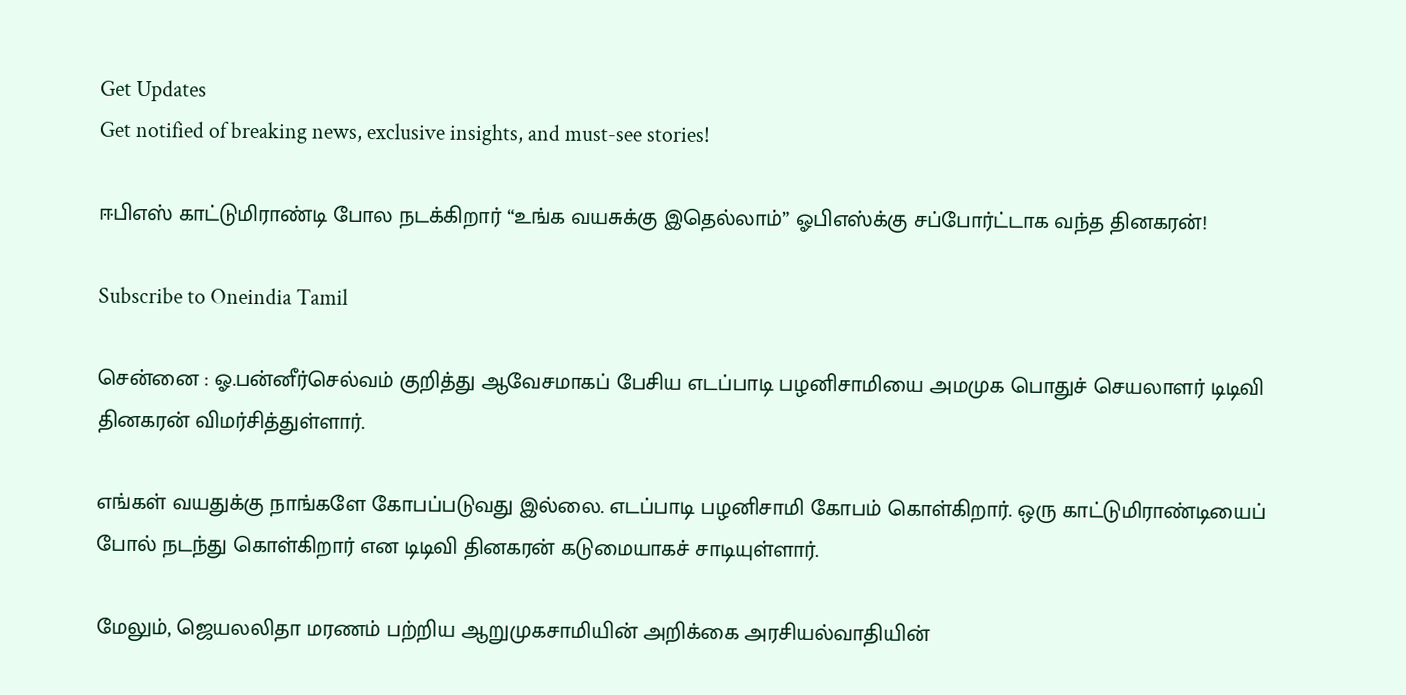Get Updates
Get notified of breaking news, exclusive insights, and must-see stories!

ஈபிஎஸ் காட்டுமிராண்டி போல நடக்கிறார் “உங்க வயசுக்கு இதெல்லாம்” ஓபிஎஸ்க்கு சப்போர்ட்டாக வந்த தினகரன்!

Subscribe to Oneindia Tamil

சென்னை : ஓ.பன்னீர்செல்வம் குறித்து ஆவேசமாகப் பேசிய எடப்பாடி பழனிசாமியை அமமுக பொதுச் செயலாளர் டிடிவி தினகரன் விமர்சித்துள்ளார்.

எங்கள் வயதுக்கு நாங்களே கோபப்படுவது இல்லை. எடப்பாடி பழனிசாமி கோபம் கொள்கிறார். ஒரு காட்டுமிராண்டியைப் போல் நடந்து கொள்கிறார் என டிடிவி தினகரன் கடுமையாகச் சாடியுள்ளார்.

மேலும், ஜெயலலிதா மரணம் பற்றிய ஆறுமுகசாமியின் அறிக்கை அரசியல்வாதியின்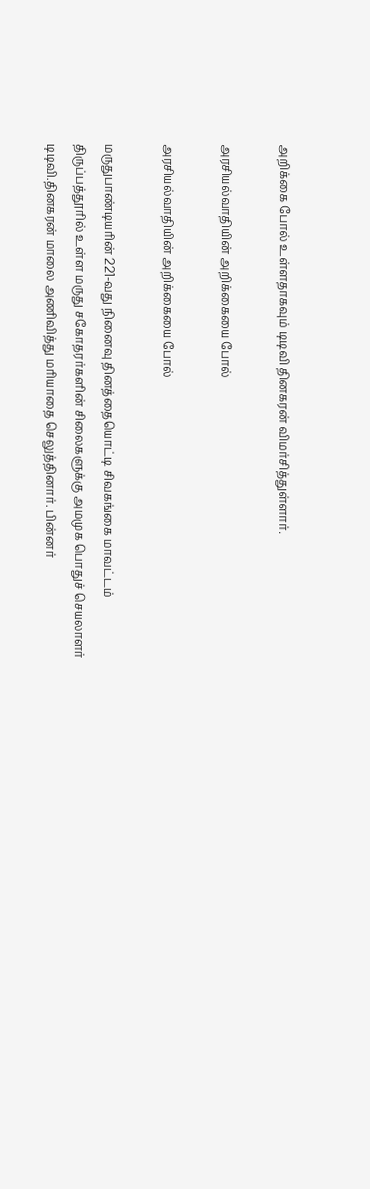அறிக்கை போல் உள்ளதாகவும் டிடிவி தினகரன் விமர்சித்துள்ளார்.

அரசியல்வாதியின் அறிக்கையை போல்

அரசியல்வாதியின் அறிக்கையை போல்

மருதுபாண்டியரின் 221-வது நினைவு தினத்தையொட்டி சிவகங்கை மாவட்டம் திருப்பத்தூரில் உள்ள மருது சகோதரர்களின் சிலைகளுக்கு அமமுக பொதுச் செயலாளர் டிடிவி.தினகரன் மாலை அணிவித்து மரியாதை செலுத்தினார். பின்னர்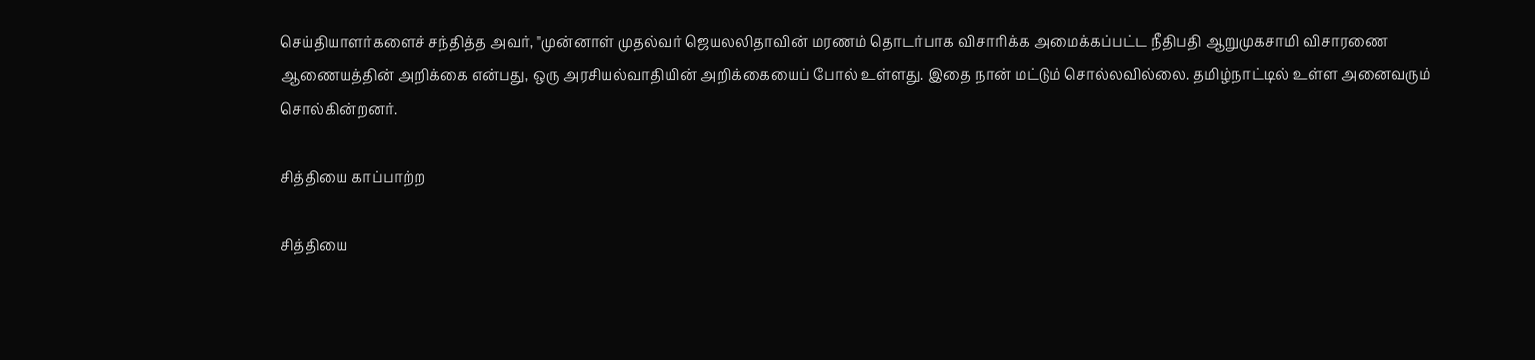செய்தியாளர்களைச் சந்தித்த அவர், "முன்னாள் முதல்வர் ஜெயலலிதாவின் மரணம் தொடர்பாக விசாரிக்க அமைக்கப்பட்ட நீதிபதி ஆறுமுகசாமி விசாரணை ஆணையத்தின் அறிக்கை என்பது, ஒரு அரசியல்வாதியின் அறிக்கையைப் போல் உள்ளது. இதை நான் மட்டும் சொல்லவில்லை. தமிழ்நாட்டில் உள்ள அனைவரும் சொல்கின்றனர்.

சித்தியை காப்பாற்ற

சித்தியை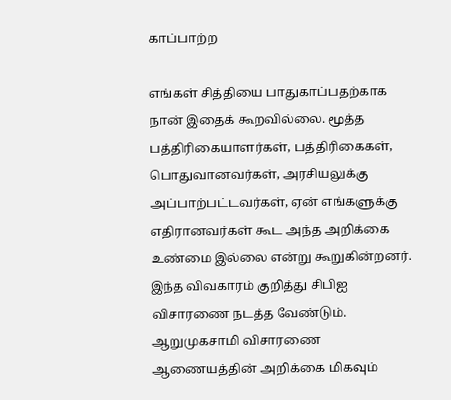காப்பாற்ற

எங்கள் சித்தியை பாதுகாப்பதற்காக நான் இதைக் கூறவில்லை. மூத்த பத்திரிகையாளர்கள், பத்திரிகைகள், பொதுவானவர்கள், அரசியலுக்கு அப்பாற்பட்டவர்கள், ஏன் எங்களுக்கு எதிரானவர்கள் கூட அந்த அறிக்கை உண்மை இல்லை என்று கூறுகின்றனர். இந்த விவகாரம் குறித்து சிபிஐ விசாரணை நடத்த வேண்டும். ஆறுமுகசாமி விசாரணை ஆணையத்தின் அறிக்கை மிகவும்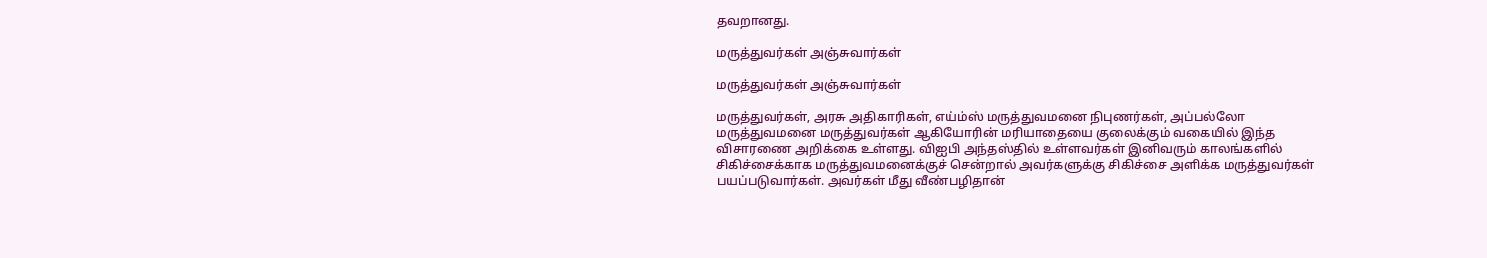தவறானது.

மருத்துவர்கள் அஞ்சுவார்கள்

மருத்துவர்கள் அஞ்சுவார்கள்

மருத்துவர்கள், அரசு அதிகாரிகள், எய்ம்ஸ் மருத்துவமனை நிபுணர்கள், அப்பல்லோ மருத்துவமனை மருத்துவர்கள் ஆகியோரின் மரியாதையை குலைக்கும் வகையில் இந்த விசாரணை அறிக்கை உள்ளது. விஐபி அந்தஸ்தில் உள்ளவர்கள் இனிவரும் காலங்களில் சிகிச்சைக்காக மருத்துவமனைக்குச் சென்றால் அவர்களுக்கு சிகிச்சை அளிக்க மருத்துவர்கள் பயப்படுவார்கள். அவர்கள் மீது வீண்பழிதான்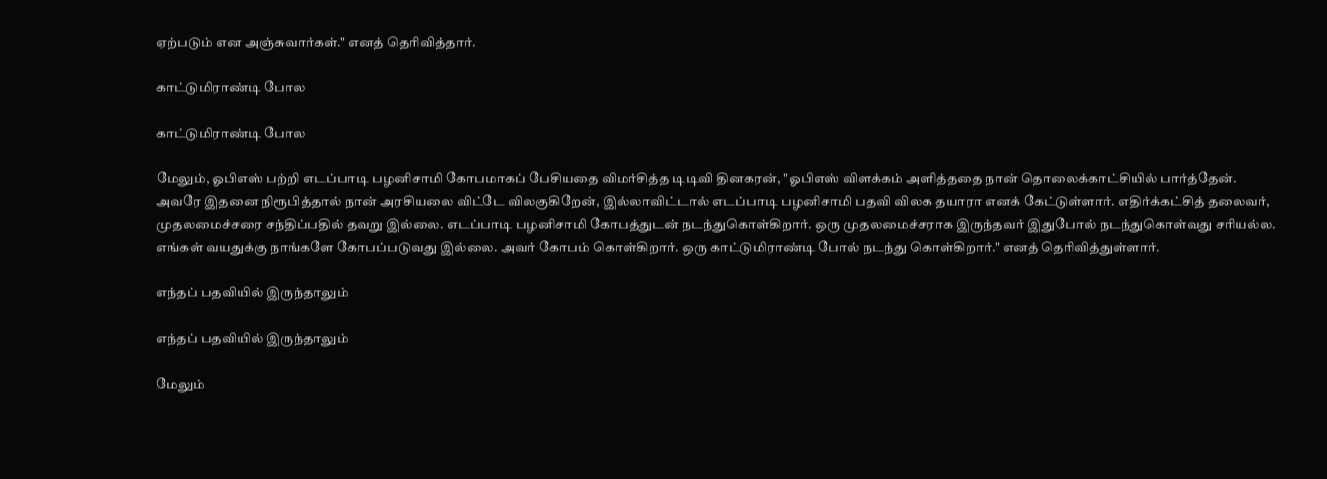ஏற்படும் என அஞ்சுவார்கள்." எனத் தெரிவித்தார்.

காட்டுமிராண்டி போல

காட்டுமிராண்டி போல

மேலும், ஓபிஎஸ் பற்றி எடப்பாடி பழனிசாமி கோபமாகப் பேசியதை விமர்சித்த டிடிவி தினகரன், "ஓபிஎஸ் விளக்கம் அளித்ததை நான் தொலைக்காட்சியில் பார்த்தேன். அவரே இதனை நிரூபித்தால் நான் அரசியலை விட்டே விலகுகிறேன், இல்லாவிட்டால் எடப்பாடி பழனிசாமி பதவி விலக தயாரா எனக் கேட்டுள்ளார். எதிர்க்கட்சித் தலைவர், முதலமைச்சரை சந்திப்பதில் தவறு இல்லை. எடப்பாடி பழனிசாமி கோபத்துடன் நடந்துகொள்கிறார். ஒரு முதலமைச்சராக இருந்தவர் இதுபோல் நடந்துகொள்வது சரியல்ல. எங்கள் வயதுக்கு நாங்களே கோபப்படுவது இல்லை. அவர் கோபம் கொள்கிறார். ஒரு காட்டுமிராண்டி போல் நடந்து கொள்கிறார்." எனத் தெரிவித்துள்ளார்.

எந்தப் பதவியில் இருந்தாலும்

எந்தப் பதவியில் இருந்தாலும்

மேலும்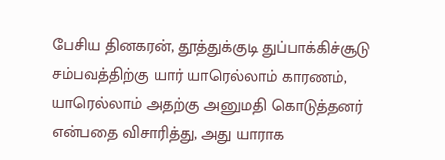பேசிய தினகரன், தூத்துக்குடி துப்பாக்கிச்சூடு சம்பவத்திற்கு யார் யாரெல்லாம் காரணம், யாரெல்லாம் அதற்கு அனுமதி கொடுத்தனர் என்பதை விசாரித்து, அது யாராக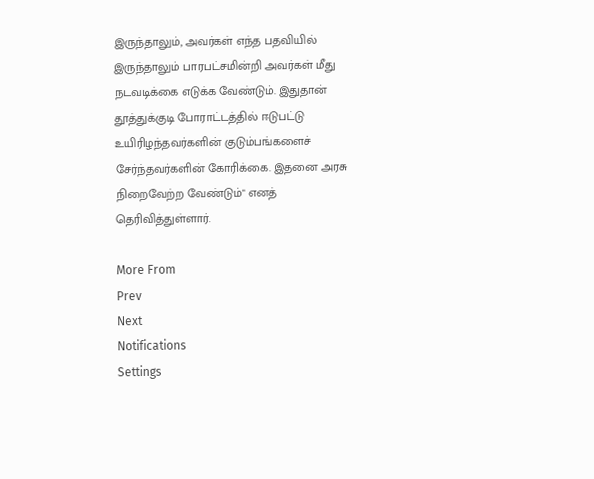இருந்தாலும், அவர்கள் எந்த பதவியில் இருந்தாலும் பாரபட்சமின்றி அவர்கள் மீது நடவடிக்கை எடுக்க வேண்டும். இதுதான் தூத்துக்குடி போராட்டத்தில் ஈடுபட்டு உயிரிழந்தவர்களின் குடும்பங்களைச் சேர்ந்தவர்களின் கோரிக்கை. இதனை அரசு நிறைவேற்ற வேண்டும்" எனத் தெரிவித்துள்ளார்.

More From
Prev
Next
Notifications
Settings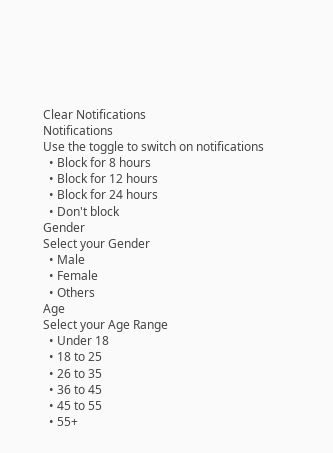Clear Notifications
Notifications
Use the toggle to switch on notifications
  • Block for 8 hours
  • Block for 12 hours
  • Block for 24 hours
  • Don't block
Gender
Select your Gender
  • Male
  • Female
  • Others
Age
Select your Age Range
  • Under 18
  • 18 to 25
  • 26 to 35
  • 36 to 45
  • 45 to 55
  • 55+